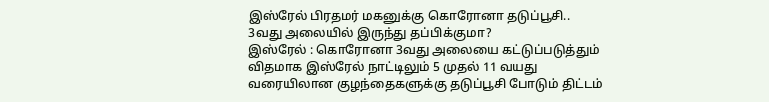இஸ்ரேல் பிரதமர் மகனுக்கு கொரோனா தடுப்பூசி.. 3வது அலையில் இருந்து தப்பிக்குமா?
இஸ்ரேல் : கொரோனா 3வது அலையை கட்டுப்படுத்தும் விதமாக இஸ்ரேல் நாட்டிலும் 5 முதல் 11 வயது வரையிலான குழந்தைகளுக்கு தடுப்பூசி போடும் திட்டம்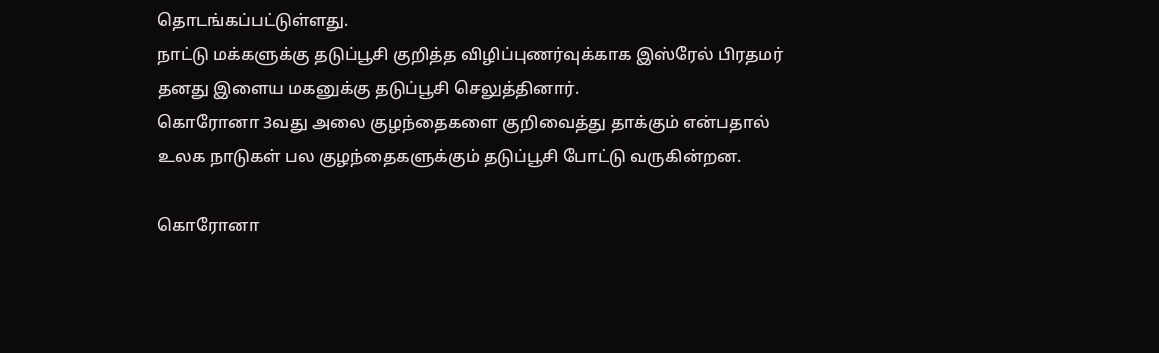தொடங்கப்பட்டுள்ளது.
நாட்டு மக்களுக்கு தடுப்பூசி குறித்த விழிப்புணர்வுக்காக இஸ்ரேல் பிரதமர் தனது இளைய மகனுக்கு தடுப்பூசி செலுத்தினார்.
கொரோனா 3வது அலை குழந்தைகளை குறிவைத்து தாக்கும் என்பதால் உலக நாடுகள் பல குழந்தைகளுக்கும் தடுப்பூசி போட்டு வருகின்றன.

கொரோனா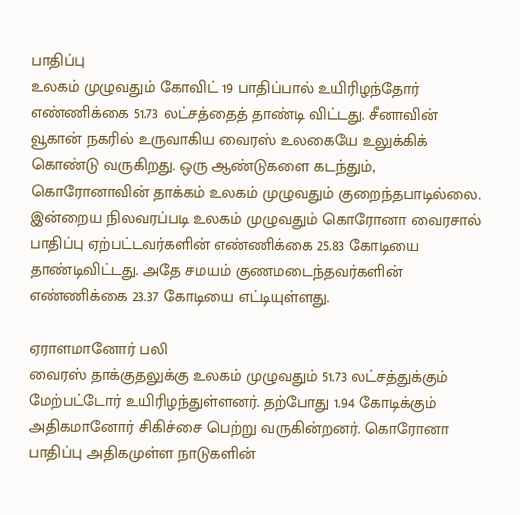பாதிப்பு
உலகம் முழுவதும் கோவிட் 19 பாதிப்பால் உயிரிழந்தோர் எண்ணிக்கை 51.73 லட்சத்தைத் தாண்டி விட்டது. சீனாவின் வூகான் நகரில் உருவாகிய வைரஸ் உலகையே உலுக்கிக் கொண்டு வருகிறது. ஒரு ஆண்டுகளை கடந்தும், கொரோனாவின் தாக்கம் உலகம் முழுவதும் குறைந்தபாடில்லை. இன்றைய நிலவரப்படி உலகம் முழுவதும் கொரோனா வைரசால் பாதிப்பு ஏற்பட்டவர்களின் எண்ணிக்கை 25.83 கோடியை தாண்டிவிட்டது. அதே சமயம் குணமடைந்தவர்களின் எண்ணிக்கை 23.37 கோடியை எட்டியுள்ளது.

ஏராளமானோர் பலி
வைரஸ் தாக்குதலுக்கு உலகம் முழுவதும் 51.73 லட்சத்துக்கும் மேற்பட்டோர் உயிரிழந்துள்ளனர். தற்போது 1.94 கோடிக்கும் அதிகமானோர் சிகிச்சை பெற்று வருகின்றனர். கொரோனா பாதிப்பு அதிகமுள்ள நாடுகளின்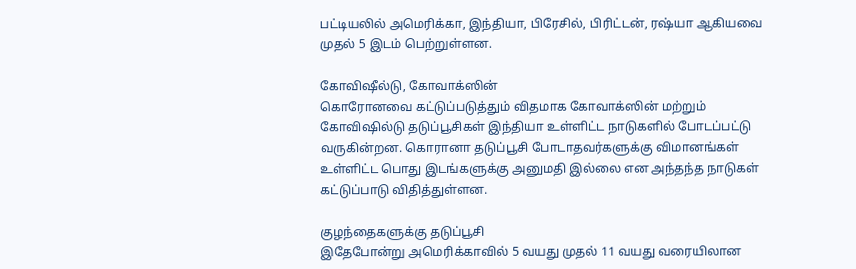பட்டியலில் அமெரிக்கா, இந்தியா, பிரேசில், பிரிட்டன், ரஷ்யா ஆகியவை முதல் 5 இடம் பெற்றுள்ளன.

கோவிஷீல்டு, கோவாக்ஸின்
கொரோனவை கட்டுப்படுத்தும் விதமாக கோவாக்ஸின் மற்றும் கோவிஷில்டு தடுப்பூசிகள் இந்தியா உள்ளிட்ட நாடுகளில் போடப்பட்டு வருகின்றன. கொரானா தடுப்பூசி போடாதவர்களுக்கு விமானங்கள் உள்ளிட்ட பொது இடங்களுக்கு அனுமதி இல்லை என அந்தந்த நாடுகள் கட்டுப்பாடு விதித்துள்ளன.

குழந்தைகளுக்கு தடுப்பூசி
இதேபோன்று அமெரிக்காவில் 5 வயது முதல் 11 வயது வரையிலான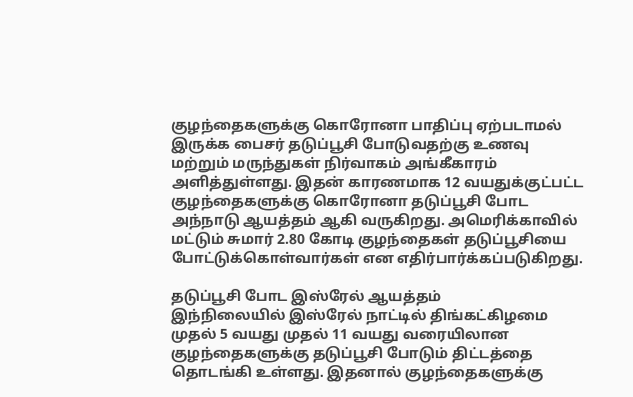குழந்தைகளுக்கு கொரோனா பாதிப்பு ஏற்படாமல் இருக்க பைசர் தடுப்பூசி போடுவதற்கு உணவு மற்றும் மருந்துகள் நிர்வாகம் அங்கீகாரம் அளித்துள்ளது. இதன் காரணமாக 12 வயதுக்குட்பட்ட குழந்தைகளுக்கு கொரோனா தடுப்பூசி போட அந்நாடு ஆயத்தம் ஆகி வருகிறது. அமெரிக்காவில் மட்டும் சுமார் 2.80 கோடி குழந்தைகள் தடுப்பூசியை போட்டுக்கொள்வார்கள் என எதிர்பார்க்கப்படுகிறது.

தடுப்பூசி போட இஸ்ரேல் ஆயத்தம்
இந்நிலையில் இஸ்ரேல் நாட்டில் திங்கட்கிழமை முதல் 5 வயது முதல் 11 வயது வரையிலான குழந்தைகளுக்கு தடுப்பூசி போடும் திட்டத்தை தொடங்கி உள்ளது. இதனால் குழந்தைகளுக்கு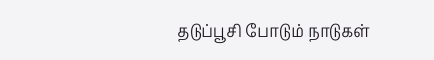தடுப்பூசி போடும் நாடுகள்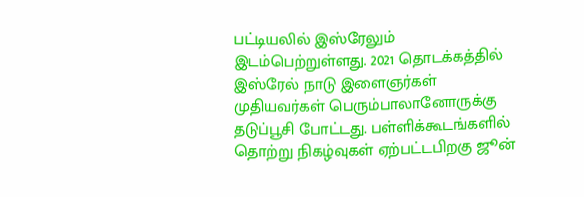பட்டியலில் இஸ்ரேலும் இடம்பெற்றுள்ளது. 2021 தொடக்கத்தில் இஸ்ரேல் நாடு இளைஞர்கள் முதியவர்கள் பெரும்பாலானோருக்கு தடுப்பூசி போட்டது. பள்ளிக்கூடங்களில் தொற்று நிகழ்வுகள் ஏற்பட்டபிறகு ஜூன்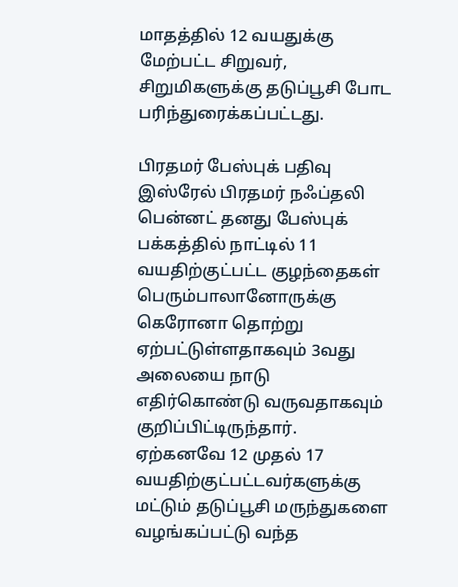மாதத்தில் 12 வயதுக்கு மேற்பட்ட சிறுவர், சிறுமிகளுக்கு தடுப்பூசி போட பரிந்துரைக்கப்பட்டது.

பிரதமர் பேஸ்புக் பதிவு
இஸ்ரேல் பிரதமர் நஃப்தலி பென்னட் தனது பேஸ்புக் பக்கத்தில் நாட்டில் 11 வயதிற்குட்பட்ட குழந்தைகள் பெரும்பாலானோருக்கு கெரோனா தொற்று ஏற்பட்டுள்ளதாகவும் 3வது அலையை நாடு எதிர்கொண்டு வருவதாகவும் குறிப்பிட்டிருந்தார். ஏற்கனவே 12 முதல் 17 வயதிற்குட்பட்டவர்களுக்கு மட்டும் தடுப்பூசி மருந்துகளை வழங்கப்பட்டு வந்த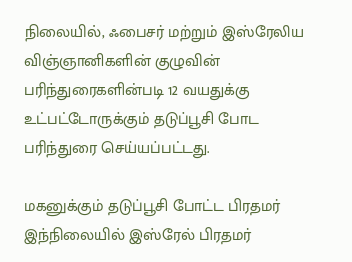நிலையில், ஃபைசர் மற்றும் இஸ்ரேலிய விஞ்ஞானிகளின் குழுவின் பரிந்துரைகளின்படி 12 வயதுக்கு உட்பட்டோருக்கும் தடுப்பூசி போட பரிந்துரை செய்யப்பட்டது.

மகனுக்கும் தடுப்பூசி போட்ட பிரதமர்
இந்நிலையில் இஸ்ரேல் பிரதமர்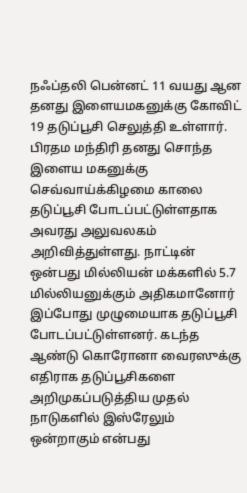நஃப்தலி பென்னட் 11 வயது ஆன தனது இளையமகனுக்கு கோவிட் 19 தடுப்பூசி செலுத்தி உள்ளார். பிரதம மந்திரி தனது சொந்த இளைய மகனுக்கு செவ்வாய்க்கிழமை காலை தடுப்பூசி போடப்பட்டுள்ளதாக அவரது அலுவலகம் அறிவித்துள்ளது. நாட்டின் ஒன்பது மில்லியன் மக்களில் 5.7 மில்லியனுக்கும் அதிகமானோர் இப்போது முழுமையாக தடுப்பூசி போடப்பட்டுள்ளனர். கடந்த ஆண்டு கொரோனா வைரஸுக்கு எதிராக தடுப்பூசிகளை அறிமுகப்படுத்திய முதல் நாடுகளில் இஸ்ரேலும் ஒன்றாகும் என்பது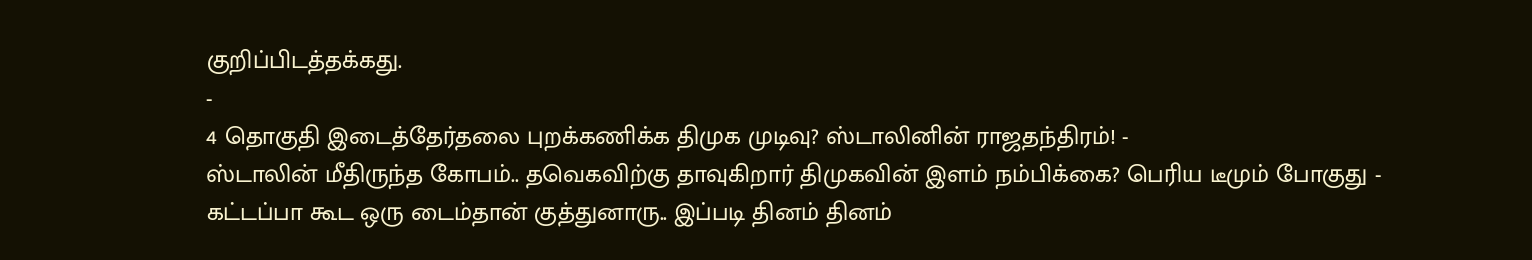குறிப்பிடத்தக்கது.
-
4 தொகுதி இடைத்தேர்தலை புறக்கணிக்க திமுக முடிவு? ஸ்டாலினின் ராஜதந்திரம்! -
ஸ்டாலின் மீதிருந்த கோபம்.. தவெகவிற்கு தாவுகிறார் திமுகவின் இளம் நம்பிக்கை? பெரிய டீமும் போகுது -
கட்டப்பா கூட ஒரு டைம்தான் குத்துனாரு.. இப்படி தினம் தினம்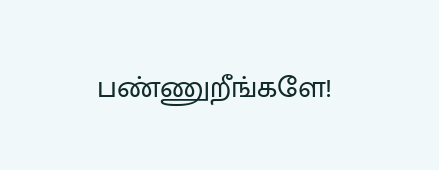பண்ணுறீங்களே!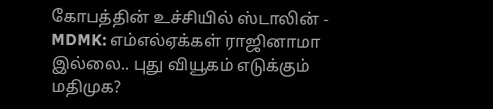கோபத்தின் உச்சியில் ஸ்டாலின் -
MDMK: எம்எல்ஏக்கள் ராஜினாமா இல்லை.. புது வியூகம் எடுக்கும் மதிமுக?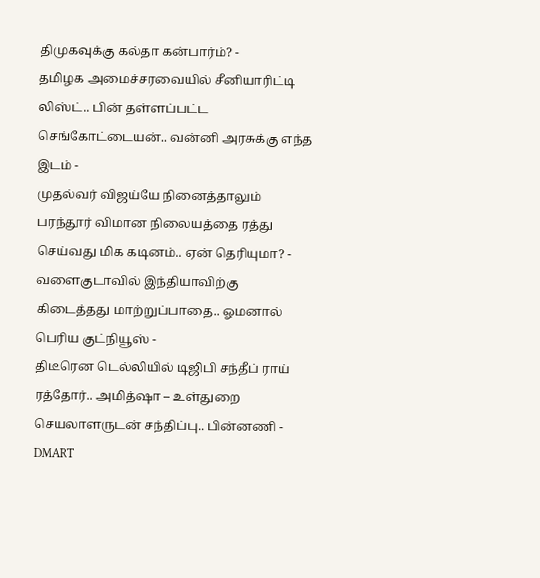திமுகவுக்கு கல்தா கன்பார்ம்? -
தமிழக அமைச்சரவையில் சீனியாரிட்டி லிஸ்ட்.. பின் தள்ளப்பட்ட செங்கோட்டையன்.. வன்னி அரசுக்கு எந்த இடம் -
முதல்வர் விஜய்யே நினைத்தாலும் பரந்தூர் விமான நிலையத்தை ரத்து செய்வது மிக கடினம்.. ஏன் தெரியுமா? -
வளைகுடாவில் இந்தியாவிற்கு கிடைத்தது மாற்றுப்பாதை.. ஓமனால் பெரிய குட்நியூஸ் -
திடீரென டெல்லியில் டிஜிபி சந்தீப் ராய் ரத்தோர்.. அமித்ஷா – உள்துறை செயலாளருடன் சந்திப்பு.. பின்னணி -
DMART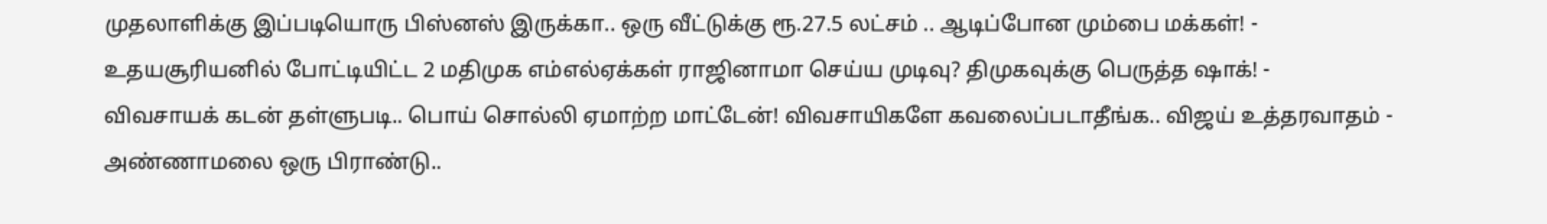முதலாளிக்கு இப்படியொரு பிஸ்னஸ் இருக்கா.. ஒரு வீட்டுக்கு ரூ.27.5 லட்சம் .. ஆடிப்போன மும்பை மக்கள்! -
உதயசூரியனில் போட்டியிட்ட 2 மதிமுக எம்எல்ஏக்கள் ராஜினாமா செய்ய முடிவு? திமுகவுக்கு பெருத்த ஷாக்! -
விவசாயக் கடன் தள்ளுபடி.. பொய் சொல்லி ஏமாற்ற மாட்டேன்! விவசாயிகளே கவலைப்படாதீங்க.. விஜய் உத்தரவாதம் -
அண்ணாமலை ஒரு பிராண்டு..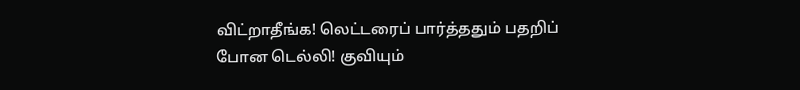விட்றாதீங்க! லெட்டரைப் பார்த்ததும் பதறிப் போன டெல்லி! குவியும்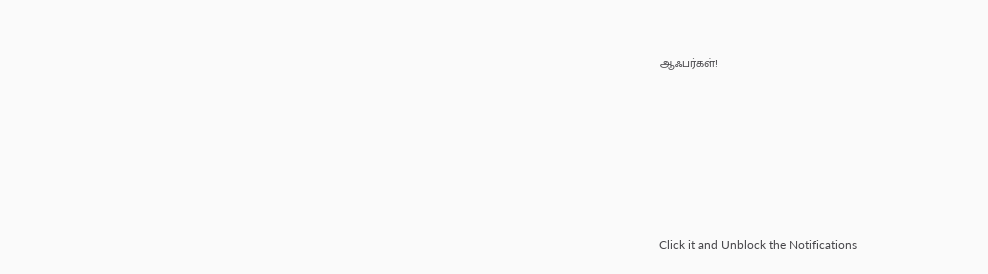ஆஃபர்கள்!












Click it and Unblock the Notifications